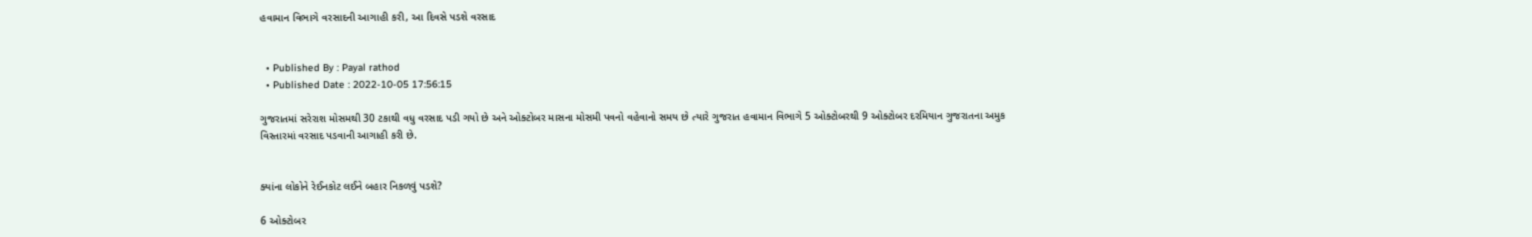હવામાન વિભાગે વરસાદની આગાહી કરી, આ દિવસે પડશે વરસાદ


  • Published By : Payal rathod
  • Published Date : 2022-10-05 17:56:15

ગુજરાતમાં સરેરાશ મોસમથી 30 ટકાથી વધુ વરસાદ પડી ગયો છે અને ઓક્ટોબર માસના મોસમી પવનો વહેવાનો સમય છે ત્યારે ગુજરાત હવામાન વિભાગે 5 ઓક્ટોબરથી 9 ઓક્ટોબર દરમિયાન ગુજરાતના અમુક વિસ્તારમાં વરસાદ પડવાની આગાહી કરી છે.


ક્યાંના લોકોને રેઈનકોટ લઈને બહાર નિકળવું પડશે?

6 ઓક્ટોબર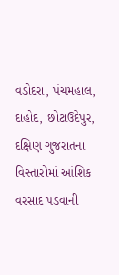વડોદરા, પંચમહાલ, દાહોદ, છોટાઉદેપુર, દક્ષિણ ગુજરાતના વિસ્તારોમાં આંશિક વરસાદ પડવાની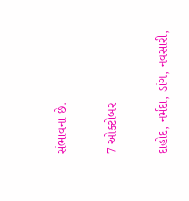સંભાવના છે.

7 ઓક્ટોબર

દાહોદ, નર્મદા, ડાંગ, નવસારી,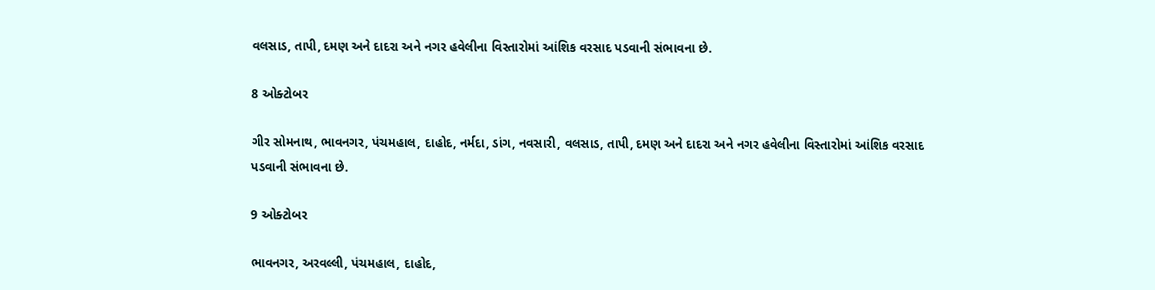વલસાડ, તાપી, દમણ અને દાદરા અને નગર હવેલીના વિસ્તારોમાં આંશિક વરસાદ પડવાની સંભાવના છે.

8 ઓક્ટોબર

ગીર સોમનાથ, ભાવનગર, પંચમહાલ, દાહોદ, નર્મદા, ડાંગ, નવસારી, વલસાડ, તાપી, દમણ અને દાદરા અને નગર હવેલીના વિસ્તારોમાં આંશિક વરસાદ પડવાની સંભાવના છે.

9 ઓક્ટોબર

ભાવનગર, અરવલ્લી, પંચમહાલ, દાહોદ,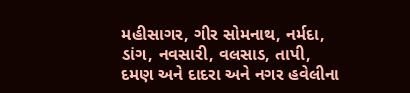મહીસાગર, ગીર સોમનાથ, નર્મદા, ડાંગ, નવસારી, વલસાડ, તાપી, દમણ અને દાદરા અને નગર હવેલીના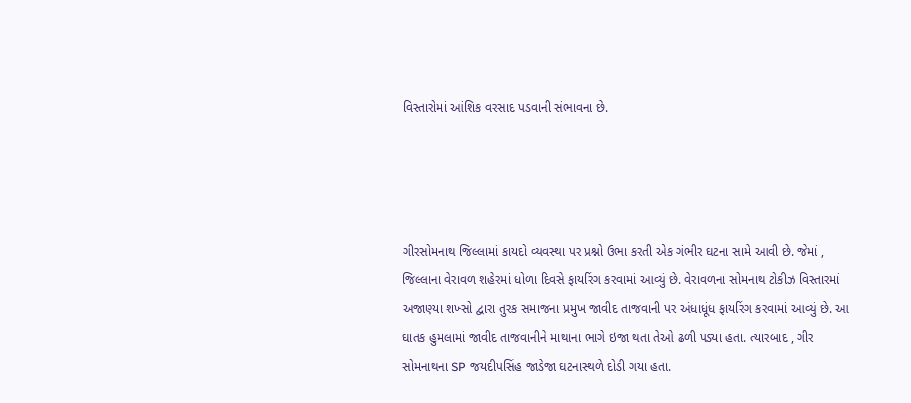વિસ્તારોમાં આંશિક વરસાદ પડવાની સંભાવના છે.




ગીરસોમનાથ જિલ્લામાં કાયદો વ્યવસ્થા પર પ્રશ્નો ઉભા કરતી એક ગંભીર ઘટના સામે આવી છે. જેમાં , જિલ્લાના વેરાવળ શહેરમાં ધોળા દિવસે ફાયરિંગ કરવામાં આવ્યું છે. વેરાવળના સોમનાથ ટોકીઝ વિસ્તારમાં અજાણ્યા શખ્સો દ્વારા તુરક સમાજના પ્રમુખ જાવીદ તાજવાની પર અંધાધૂંધ ફાયરિંગ કરવામાં આવ્યું છે. આ ઘાતક હુમલામાં જાવીદ તાજવાનીને માથાના ભાગે ઇજા થતા તેઓ ઢળી પડ્યા હતા. ત્યારબાદ , ગીર સોમનાથના SP જયદીપસિંહ જાડેજા ઘટનાસ્થળે દોડી ગયા હતા.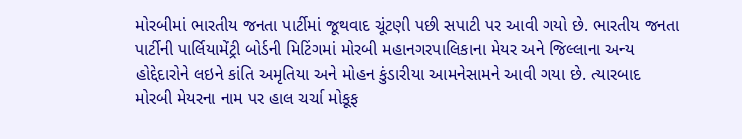મોરબીમાં ભારતીય જનતા પાર્ટીમાં જૂથવાદ ચૂંટણી પછી સપાટી પર આવી ગયો છે. ભારતીય જનતા પાર્ટીની પાર્લિયામેંટ્રી બોર્ડની મિટિંગમાં મોરબી મહાનગરપાલિકાના મેયર અને જિલ્લાના અન્ય હોદ્દેદારોને લઇને કાંતિ અમૃતિયા અને મોહન કુંડારીયા આમનેસામને આવી ગયા છે. ત્યારબાદ મોરબી મેયરના નામ પર હાલ ચર્ચા મોકૂફ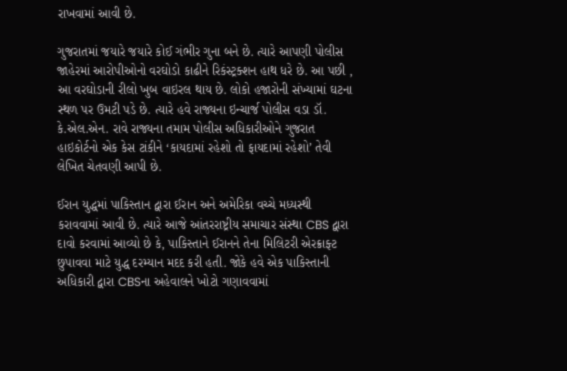રાખવામાં આવી છે.

ગુજરાતમાં જયારે જયારે કોઈ ગંભીર ગુના બને છે. ત્યારે આપણી પોલીસ જાહેરમાં આરોપીઓનો વરઘોડો કાઢીને રિકંસ્ટ્રક્શન હાથ ધરે છે. આ પછી , આ વરઘોડાની રીલો ખુબ વાઇરલ થાય છે. લોકો હજારોની સંખ્યામાં ઘટના સ્થળ પર ઉમટી પડે છે. ત્યારે હવે રાજ્યના ઇન્ચાર્જ પોલીસ વડા ડૉ. કે.એલ.એન. રાવે રાજ્યના તમામ પોલીસ અધિકારીઓને ગુજરાત હાઇકોર્ટનો એક કેસ ટાંકીને ‘કાયદામાં રહેશો તો ફાયદામાં રહેશો’ તેવી લેખિત ચેતવણી આપી છે.

ઈરાન યુદ્ધમાં પાકિસ્તાન દ્વારા ઈરાન અને અમેરિકા વચ્ચે મધ્યસ્થી કરાવવામાં આવી છે. ત્યારે આજે આંતરરાષ્ટ્રીય સમાચાર સંસ્થા CBS દ્વારા દાવો કરવામાં આવ્યો છે કે, પાકિસ્તાને ઈરાનને તેના મિલિટરી એરક્રાફ્ટ છુપાવવા માટે યુદ્ધ દરમ્યાન મદદ કરી હતી. જોકે હવે એક પાકિસ્તાની અધિકારી દ્વારા CBSના અહેવાલને ખોટો ગણાવવામાં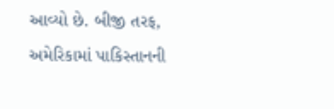આવ્યો છે. બીજી તરફ, અમેરિકામાં પાકિસ્તાનની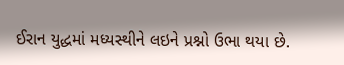ઈરાન યુદ્ધમાં મધ્યસ્થીને લઇને પ્રશ્નો ઉભા થયા છે.